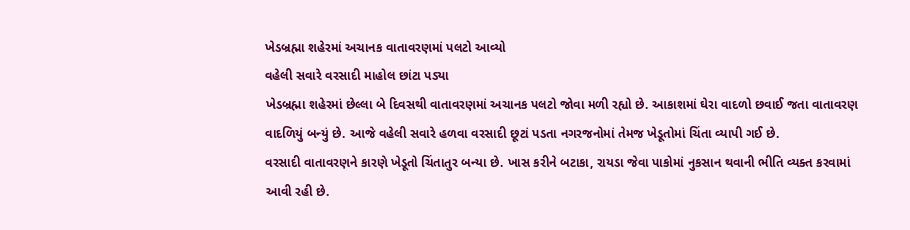ખેડબ્રહ્મા શહેરમાં અચાનક વાતાવરણમાં પલટો આવ્યો
વહેલી સવારે વરસાદી માહોલ છાંટા પડ્યા
ખેડબ્રહ્મા શહેરમાં છેલ્લા બે દિવસથી વાતાવરણમાં અચાનક પલટો જોવા મળી રહ્યો છે. આકાશમાં ઘેરા વાદળો છવાઈ જતા વાતાવરણ વાદળિયું બન્યું છે. આજે વહેલી સવારે હળવા વરસાદી છૂટાં પડતા નગરજનોમાં તેમજ ખેડૂતોમાં ચિંતા વ્યાપી ગઈ છે.
વરસાદી વાતાવરણને કારણે ખેડૂતો ચિંતાતુર બન્યા છે. ખાસ કરીને બટાકા, રાયડા જેવા પાકોમાં નુકસાન થવાની ભીતિ વ્યક્ત કરવામાં આવી રહી છે.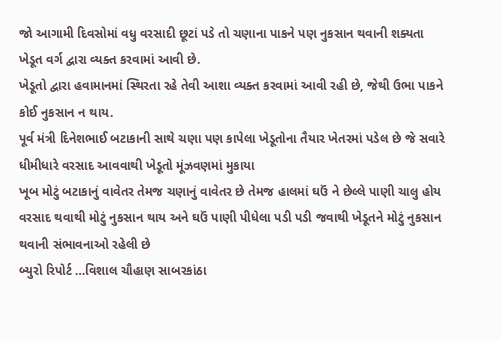જો આગામી દિવસોમાં વધુ વરસાદી છૂટાં પડે તો ચણાના પાકને પણ નુકસાન થવાની શક્યતા ખેડૂત વર્ગ દ્વારા વ્યક્ત કરવામાં આવી છે.
ખેડૂતો દ્વારા હવામાનમાં સ્થિરતા રહે તેવી આશા વ્યક્ત કરવામાં આવી રહી છે, જેથી ઉભા પાકને કોઈ નુકસાન ન થાય.
પૂર્વ મંત્રી દિનેશભાઈ બટાકાની સાથે ચણા પણ કાપેલા ખેડૂતોના તૈયાર ખેતરમાં પડેલ છે જે સવારે ધીમીધારે વરસાદ આવવાથી ખેડૂતો મૂંઝવણમાં મુકાયા
ખૂબ મોટું બટાકાનું વાવેતર તેમજ ચણાનું વાવેતર છે તેમજ હાલમાં ઘઉં ને છેલ્લે પાણી ચાલુ હોય વરસાદ થવાથી મોટું નુકસાન થાય અને ઘઉં પાણી પીધેલા પડી પડી જવાથી ખેડૂતને મોટું નુકસાન થવાની સંભાવનાઓ રહેલી છે
બ્યુરો રિપોર્ટ …વિશાલ ચૌહાણ સાબરકાંઠા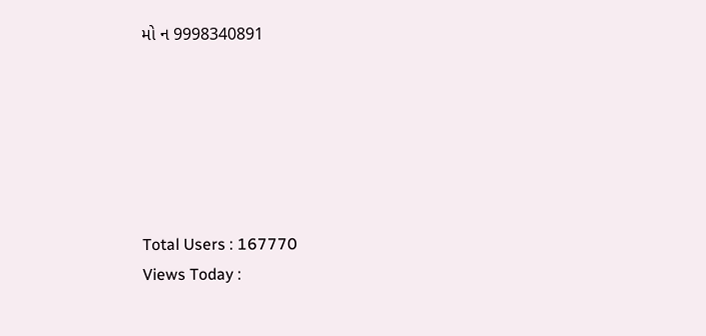મો ન 9998340891






Total Users : 167770
Views Today :